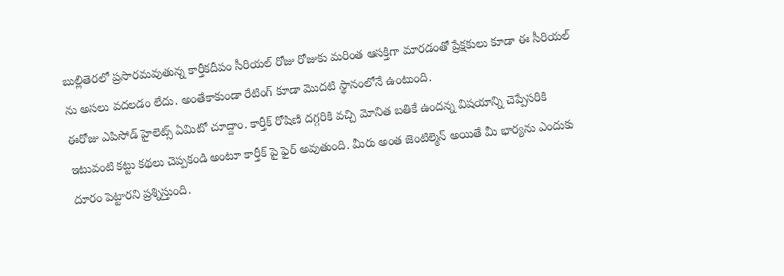బుల్లితెరలో ప్రసారమవుతున్న కార్తీకదీపం సీరియల్ రోజు రోజుకు మరింత ఆసక్తిగా మారడంతో ప్రేక్షకులు కూడా ఈ సీరియల్ ను అసలు వదలడం లేదు. అంతేకాకుండా రేటింగ్ కూడా మొదటి స్థానంలోనే ఉంటుంది.
ఈరోజు ఎపిసోడ్ హైలెట్స్ ఏమిటో చూద్దాం. కార్తీక్ రోషిణి దగ్గరికి వచ్చి మోనిత బతికే ఉందన్న విషయాన్ని చెప్పేసరికి ఇటువంటి కట్టు కథలు చెప్పకండి అంటూ కార్తీక్ పై ఫైర్ అవుతుంది. మీరు అంత జెంటిల్మెన్ అయితే మీ భార్యను ఎందుకు దూరం పెట్టారని ప్రశ్నిస్తుంది.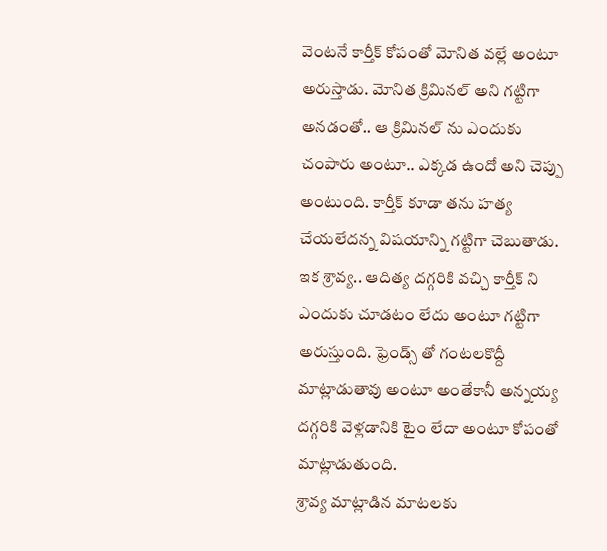వెంటనే కార్తీక్ కోపంతో మోనిత వల్లే అంటూ అరుస్తాడు. మోనిత క్రిమినల్ అని గట్టిగా అనడంతో.. ఆ క్రిమినల్ ను ఎందుకు చంపారు అంటూ.. ఎక్కడ ఉందో అని చెప్పు అంటుంది. కార్తీక్ కూడా తను హత్య చేయలేదన్న విషయాన్ని గట్టిగా చెబుతాడు.
ఇక శ్రావ్య.. ఆదిత్య దగ్గరికి వచ్చి కార్తీక్ ని ఎందుకు చూడటం లేదు అంటూ గట్టిగా అరుస్తుంది. ఫ్రెండ్స్ తో గంటలకొద్దీ మాట్లాడుతావు అంటూ అంతేకానీ అన్నయ్య దగ్గరికి వెళ్లడానికి టైం లేదా అంటూ కోపంతో మాట్లాడుతుంది.
శ్రావ్య మాట్లాడిన మాటలకు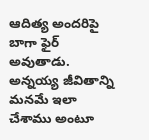ఆదిత్య అందరిపై బాగా ఫైర్ అవుతాడు. అన్నయ్య జీవితాన్ని మనమే ఇలా చేశాము అంటూ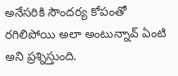అనేసరికి సౌందర్య కోపంతో రగిలిపోయి అలా అంటున్నావ్ ఏంటి అని ప్రశ్నిస్తుంది.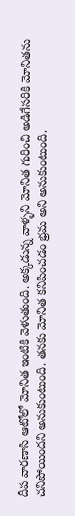దీప వారణాసి ఆటోలో మోనిత ఇంటికి వెళుతుంది. అక్కడున్న వాళ్ళని మోనిత గురించి అడిగేసరికి మోనితను చనిపోయిందని అనుకుంటుంది. తనకు మోనిత కనిపించడం భ్రమ అని అనుకుంటుంది.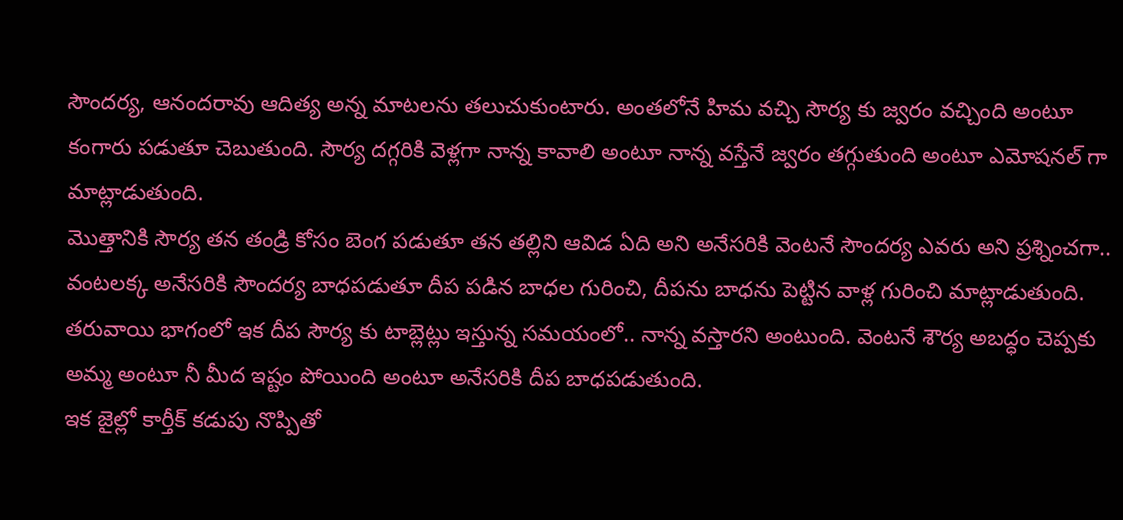సౌందర్య, ఆనందరావు ఆదిత్య అన్న మాటలను తలుచుకుంటారు. అంతలోనే హిమ వచ్చి సౌర్య కు జ్వరం వచ్చింది అంటూ కంగారు పడుతూ చెబుతుంది. సౌర్య దగ్గరికి వెళ్లగా నాన్న కావాలి అంటూ నాన్న వస్తేనే జ్వరం తగ్గుతుంది అంటూ ఎమోషనల్ గా మాట్లాడుతుంది.
మొత్తానికి సౌర్య తన తండ్రి కోసం బెంగ పడుతూ తన తల్లిని ఆవిడ ఏది అని అనేసరికి వెంటనే సౌందర్య ఎవరు అని ప్రశ్నించగా.. వంటలక్క అనేసరికి సౌందర్య బాధపడుతూ దీప పడిన బాధల గురించి, దీపను బాధను పెట్టిన వాళ్ల గురించి మాట్లాడుతుంది.
తరువాయి భాగంలో ఇక దీప సౌర్య కు టాబ్లెట్లు ఇస్తున్న సమయంలో.. నాన్న వస్తారని అంటుంది. వెంటనే శౌర్య అబద్ధం చెప్పకు అమ్మ అంటూ నీ మీద ఇష్టం పోయింది అంటూ అనేసరికి దీప బాధపడుతుంది.
ఇక జైల్లో కార్తీక్ కడుపు నొప్పితో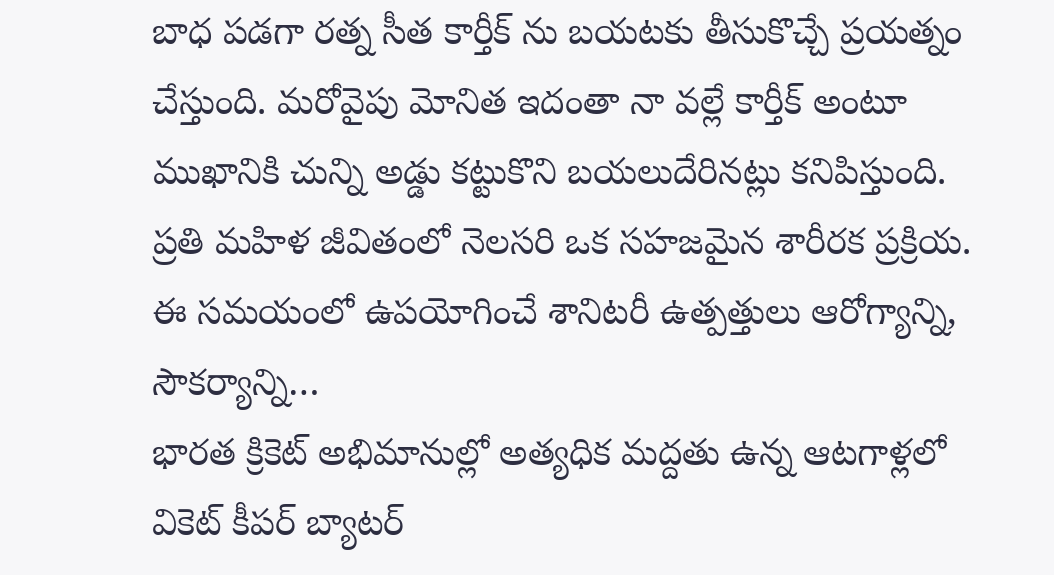బాధ పడగా రత్న సీత కార్తీక్ ను బయటకు తీసుకొచ్చే ప్రయత్నం చేస్తుంది. మరోవైపు మోనిత ఇదంతా నా వల్లే కార్తీక్ అంటూ ముఖానికి చున్ని అడ్డు కట్టుకొని బయలుదేరినట్లు కనిపిస్తుంది.
ప్రతి మహిళ జీవితంలో నెలసరి ఒక సహజమైన శారీరక ప్రక్రియ. ఈ సమయంలో ఉపయోగించే శానిటరీ ఉత్పత్తులు ఆరోగ్యాన్ని, సౌకర్యాన్ని…
భారత క్రికెట్ అభిమానుల్లో అత్యధిక మద్దతు ఉన్న ఆటగాళ్లలో వికెట్ కీపర్ బ్యాటర్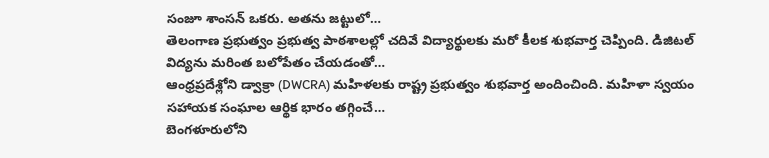సంజూ శాంసన్ ఒకరు. అతను జట్టులో…
తెలంగాణ ప్రభుత్వం ప్రభుత్వ పాఠశాలల్లో చదివే విద్యార్థులకు మరో కీలక శుభవార్త చెప్పింది. డిజిటల్ విద్యను మరింత బలోపేతం చేయడంతో…
ఆంధ్రప్రదేశ్లోని డ్వాక్రా (DWCRA) మహిళలకు రాష్ట్ర ప్రభుత్వం శుభవార్త అందించింది. మహిళా స్వయం సహాయక సంఘాల ఆర్థిక భారం తగ్గించే…
బెంగళూరులోని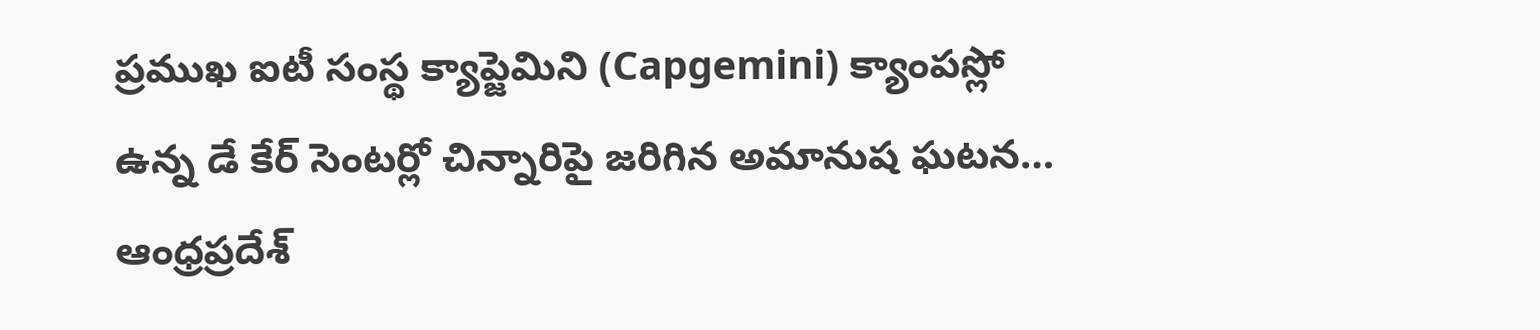ప్రముఖ ఐటీ సంస్థ క్యాప్జెమిని (Capgemini) క్యాంపస్లో ఉన్న డే కేర్ సెంటర్లో చిన్నారిపై జరిగిన అమానుష ఘటన…
ఆంధ్రప్రదేశ్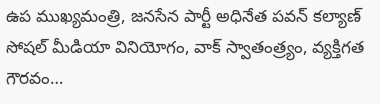ఉప ముఖ్యమంత్రి, జనసేన పార్టీ అధినేత పవన్ కల్యాణ్ సోషల్ మీడియా వినియోగం, వాక్ స్వాతంత్ర్యం, వ్యక్తిగత గౌరవం…